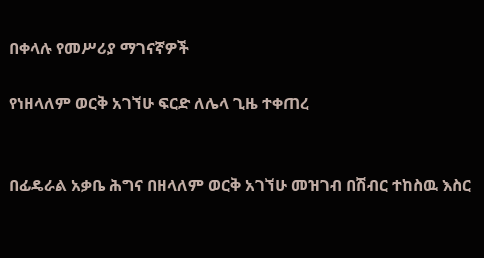በቀላሉ የመሥሪያ ማገናኛዎች

የነዘላለም ወርቅ አገኘሁ ፍርድ ለሌላ ጊዜ ተቀጠረ


በፊዴራል አቃቤ ሕግና በዘላለም ወርቅ አገኘሁ መዝገብ በሽብር ተከስዉ እስር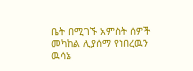ቤት በሚገኙ አምስት ሰዎች መካከል ሊያሰማ የነበረዉን ዉሳኔ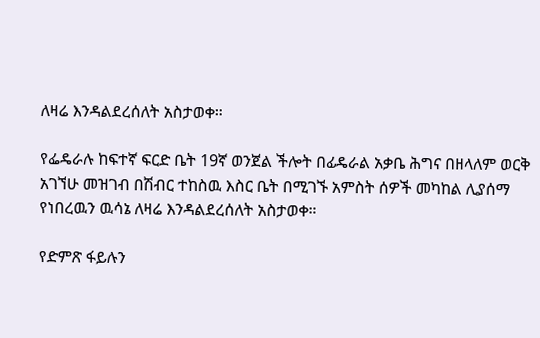ለዛሬ እንዳልደረሰለት አስታወቀ።

የፌዴራሉ ከፍተኛ ፍርድ ቤት 19ኛ ወንጀል ችሎት በፊዴራል አቃቤ ሕግና በዘላለም ወርቅ አገኘሁ መዝገብ በሽብር ተከስዉ እስር ቤት በሚገኙ አምስት ሰዎች መካከል ሊያሰማ የነበረዉን ዉሳኔ ለዛሬ እንዳልደረሰለት አስታወቀ።

የድምጽ ፋይሉን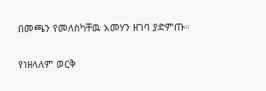በመጫን የመለስካቸዉ አመሃን ዘገባ ያድምጡ።

የነዘላለም ወርቅ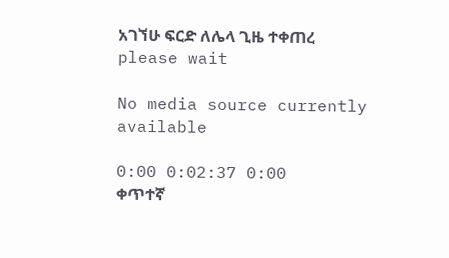አገኘሁ ፍርድ ለሌላ ጊዜ ተቀጠረ
please wait

No media source currently available

0:00 0:02:37 0:00
ቀጥተኛ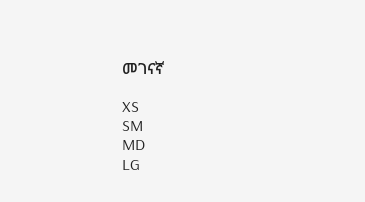መገናኛ

XS
SM
MD
LG